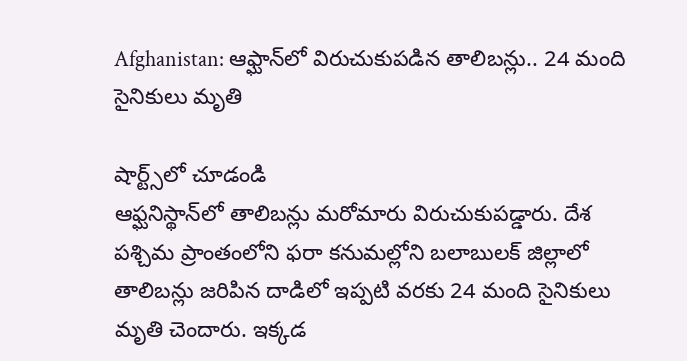Afghanistan: ఆఫ్ఘాన్‌లో విరుచుకుపడిన తాలిబన్లు.. 24 మంది సైనికులు మృతి

షార్ట్స్‌లో చూడండి
ఆఫ్ఘనిస్థాన్‌లో తాలిబన్లు మరోమారు విరుచుకుపడ్డారు. దేశ పశ్చిమ ప్రాంతంలోని ఫరా కనుమల్లోని బలాబులక్ జిల్లాలో తాలిబన్లు జరిపిన దాడిలో ఇప్పటి వరకు 24 మంది సైనికులు మృతి చెందారు. ఇక్కడ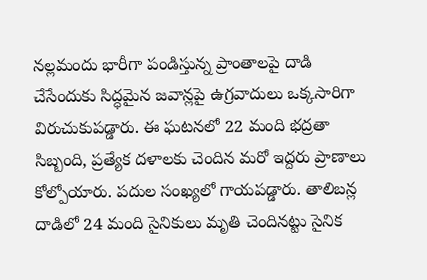నల్లమందు భారీగా పండిస్తున్న ప్రాంతాలపై దాడి చేసేందుకు సిద్ధమైన జవాన్లపై ఉగ్రవాదులు ఒక్కసారిగా విరుచుకుపడ్డారు. ఈ ఘటనలో 22 మంది భద్రతా సిబ్బంది, ప్రత్యేక దళాలకు చెందిన మరో ఇద్దరు ప్రాణాలు కోల్పోయారు. పదుల సంఖ్యలో గాయపడ్డారు. తాలిబన్ల దాడిలో 24 మంది సైనికులు మృతి చెందినట్టు సైనిక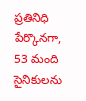ప్రతినిధి పేర్కొనగా, 53 మంది సైనికులను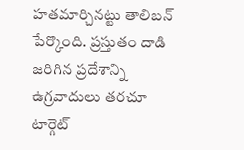హతమార్చినట్టు తాలిబన్ పేర్కొంది. ప్రస్తుతం దాడి జరిగిన ప్రదేశాన్ని ఉగ్రవాదులు తరచూ టార్గెట్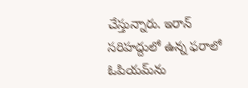చేస్తున్నారు. ఇరాన్ సరిహద్దులో ఉన్న ఫరాలో ఓపియమ్‌ను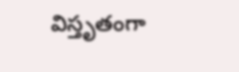విస్తృతంగా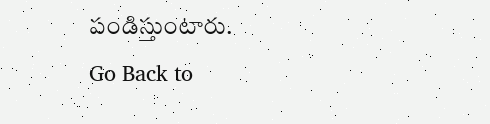పండిస్తుంటారు.
Go Back to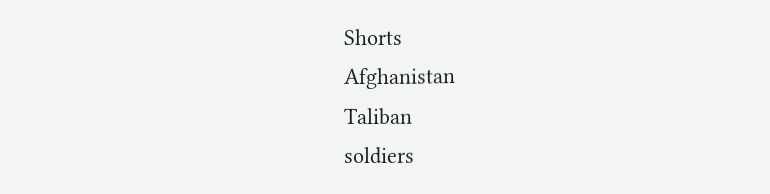Shorts
Afghanistan
Taliban
soldiers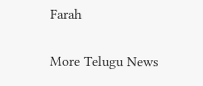Farah

More Telugu News